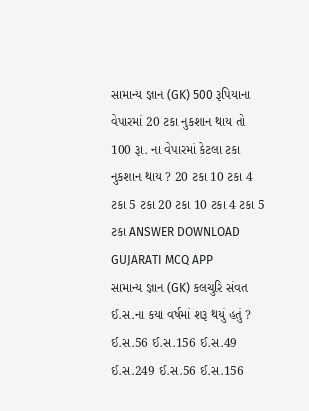સામાન્ય જ્ઞાન (GK) 500 રૂપિયાના વેપારમાં 20 ટકા નુકશાન થાય તો 100 રૂા. ના વેપારમાં કેટલા ટકા નુકશાન થાય ? 20 ટકા 10 ટકા 4 ટકા 5 ટકા 20 ટકા 10 ટકા 4 ટકા 5 ટકા ANSWER DOWNLOAD GUJARATI MCQ APP
સામાન્ય જ્ઞાન (GK) કલચુરિ સંવત ઈ.સ.ના કયા વર્ષમાં શરૂ થયું હતું ? ઈ.સ.56 ઈ.સ.156 ઈ.સ.49 ઈ.સ.249 ઈ.સ.56 ઈ.સ.156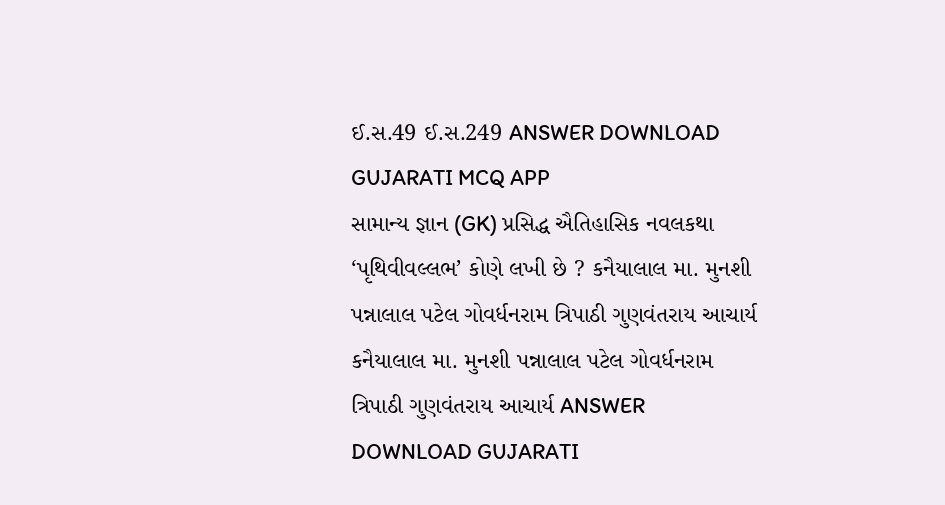ઈ.સ.49 ઈ.સ.249 ANSWER DOWNLOAD GUJARATI MCQ APP
સામાન્ય જ્ઞાન (GK) પ્રસિદ્ધ ઐતિહાસિક નવલકથા ‘પૃથિવીવલ્લભ’ કોણે લખી છે ? કનૈયાલાલ મા. મુનશી પન્નાલાલ પટેલ ગોવર્ધનરામ ત્રિપાઠી ગુણવંતરાય આચાર્ય કનૈયાલાલ મા. મુનશી પન્નાલાલ પટેલ ગોવર્ધનરામ ત્રિપાઠી ગુણવંતરાય આચાર્ય ANSWER DOWNLOAD GUJARATI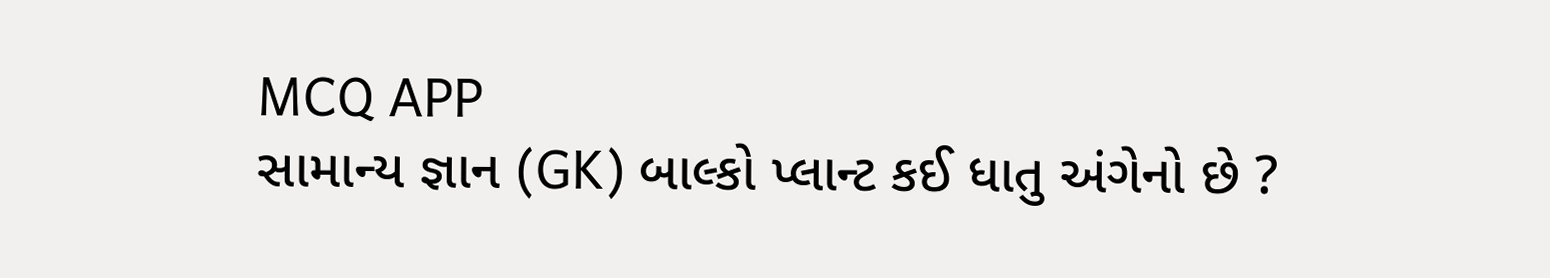MCQ APP
સામાન્ય જ્ઞાન (GK) બાલ્કો પ્લાન્ટ કઈ ધાતુ અંગેનો છે ?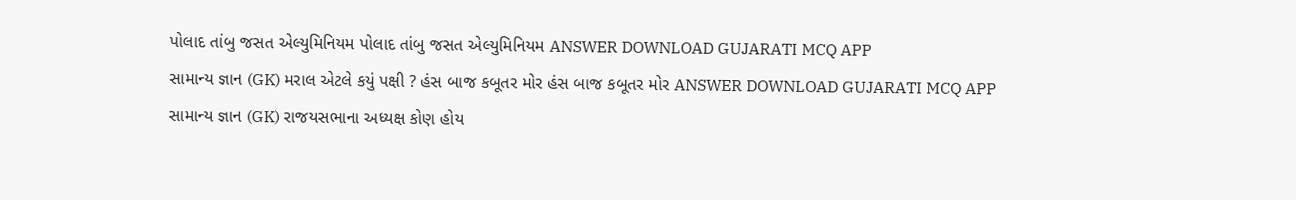પોલાદ તાંબુ જસત એલ્યુમિનિયમ પોલાદ તાંબુ જસત એલ્યુમિનિયમ ANSWER DOWNLOAD GUJARATI MCQ APP
સામાન્ય જ્ઞાન (GK) મરાલ એટલે કયું પક્ષી ? હંસ બાજ કબૂતર મોર હંસ બાજ કબૂતર મોર ANSWER DOWNLOAD GUJARATI MCQ APP
સામાન્ય જ્ઞાન (GK) રાજયસભાના અધ્યક્ષ કોણ હોય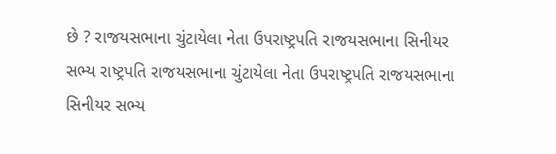છે ? રાજયસભાના ચુંટાયેલા નેતા ઉપરાષ્ટ્રપતિ રાજયસભાના સિનીયર સભ્ય રાષ્ટ્રપતિ રાજયસભાના ચુંટાયેલા નેતા ઉપરાષ્ટ્રપતિ રાજયસભાના સિનીયર સભ્ય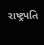રાષ્ટ્રપતિ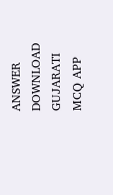ANSWER DOWNLOAD GUJARATI MCQ APP